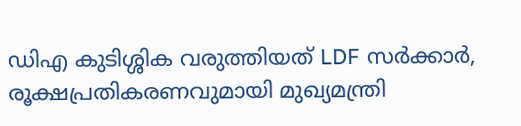ഡിഎ കുടിശ്ശിക വരുത്തിയത് LDF സർക്കാർ, രൂക്ഷപ്രതികരണവുമായി മുഖ്യമന്ത്രി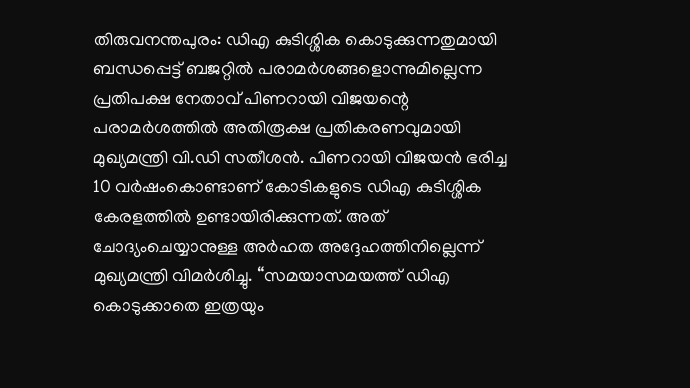തിരുവനന്തപുരം: ഡിഎ കുടിശ്ശിക കൊടുക്കുന്നതുമായി ബന്ധപ്പെട്ട് ബജറ്റിൽ പരാമർശങ്ങളൊന്നുമില്ലെന്ന പ്രതിപക്ഷ നേതാവ് പിണറായി വിജയന്റെ പരാമർശത്തിൽ അതിരൂക്ഷ പ്രതികരണവുമായി മുഖ്യമന്ത്രി വി.ഡി സതീശൻ. പിണറായി വിജയൻ ഭരിച്ച 10 വർഷംകൊണ്ടാണ് കോടികളുടെ ഡിഎ കുടിശ്ശിക കേരളത്തിൽ ഉണ്ടായിരിക്കുന്നത്. അത് ചോദ്യംചെയ്യാനുള്ള അർഹത അദ്ദേഹത്തിനില്ലെന്ന് മുഖ്യമന്ത്രി വിമർശിച്ചു. “സമയാസമയത്ത് ഡിഎ കൊടുക്കാതെ ഇത്രയും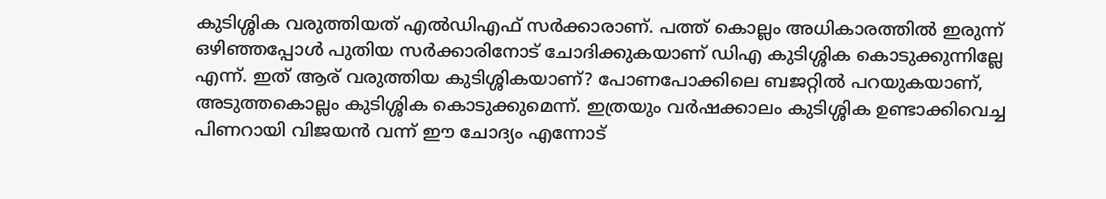കുടിശ്ശിക വരുത്തിയത് എൽഡിഎഫ് സർക്കാരാണ്. പത്ത് കൊല്ലം അധികാരത്തിൽ ഇരുന്ന് ഒഴിഞ്ഞപ്പോൾ പുതിയ സർക്കാരിനോട് ചോദിക്കുകയാണ് ഡിഎ കുടിശ്ശിക കൊടുക്കുന്നില്ലേ എന്ന്. ഇത് ആര് വരുത്തിയ കുടിശ്ശികയാണ്? പോണപോക്കിലെ ബജറ്റിൽ പറയുകയാണ്, അടുത്തകൊല്ലം കുടിശ്ശിക കൊടുക്കുമെന്ന്. ഇത്രയും വർഷക്കാലം കുടിശ്ശിക ഉണ്ടാക്കിവെച്ച പിണറായി വിജയൻ വന്ന് ഈ ചോദ്യം എന്നോട്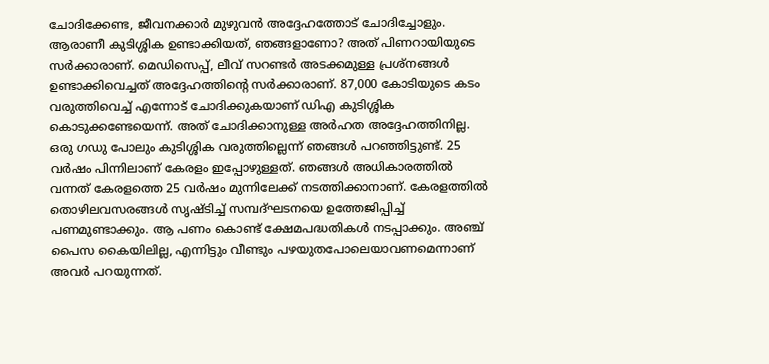ചോദിക്കേണ്ട, ജീവനക്കാർ മുഴുവൻ അദ്ദേഹത്തോട് ചോദിച്ചോളും. ആരാണീ കുടിശ്ശിക ഉണ്ടാക്കിയത്, ഞങ്ങളാണോ? അത് പിണറായിയുടെ സർക്കാരാണ്. മെഡിസെപ്പ്, ലീവ് സറണ്ടർ അടക്കമുള്ള പ്രശ്‌നങ്ങൾ ഉണ്ടാക്കിവെച്ചത് അദ്ദേഹത്തിന്റെ സർക്കാരാണ്. 87,000 കോടിയുടെ കടം വരുത്തിവെച്ച് എന്നോട് ചോദിക്കുകയാണ് ഡിഎ കുടിശ്ശിക കൊടുക്കണ്ടേയെന്ന്. അത് ചോദിക്കാനുള്ള അർഹത അദ്ദേഹത്തിനില്ല. ഒരു ഗഡു പോലും കുടിശ്ശിക വരുത്തില്ലെന്ന് ഞങ്ങൾ പറഞ്ഞിട്ടുണ്ട്. 25 വർഷം പിന്നിലാണ് കേരളം ഇപ്പോഴുള്ളത്. ഞങ്ങൾ അധികാരത്തിൽ വന്നത് കേരളത്തെ 25 വർഷം മുന്നിലേക്ക് നടത്തിക്കാനാണ്. കേരളത്തിൽ തൊഴിലവസരങ്ങൾ സൃഷ്ടിച്ച് സമ്പദ്ഘടനയെ ഉത്തേജിപ്പിച്ച് പണമുണ്ടാക്കും. ആ പണം കൊണ്ട് ക്ഷേമപദ്ധതികൾ നടപ്പാക്കും. അഞ്ച് പൈസ കൈയിലില്ല, എന്നിട്ടും വീണ്ടും പഴയുതപോലെയാവണമെന്നാണ് അവർ പറയുന്നത്.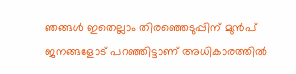ഞങ്ങൾ ഇതെല്ലാം തിരഞ്ഞെടുപ്പിന് മുൻപ് ജനങ്ങളോട് പറഞ്ഞിട്ടാണ് അധികാരത്തിൽ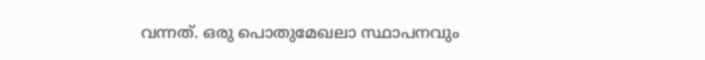വന്നത്. ഒരു പൊതുമേഖലാ സ്ഥാപനവും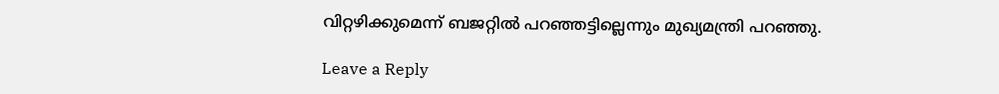വിറ്റഴിക്കുമെന്ന് ബജറ്റിൽ പറഞ്ഞട്ടില്ലെന്നും മുഖ്യമന്ത്രി പറഞ്ഞു.

Leave a Reply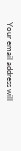Your email address will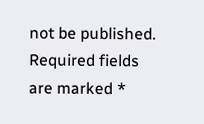not be published. Required fields are marked *